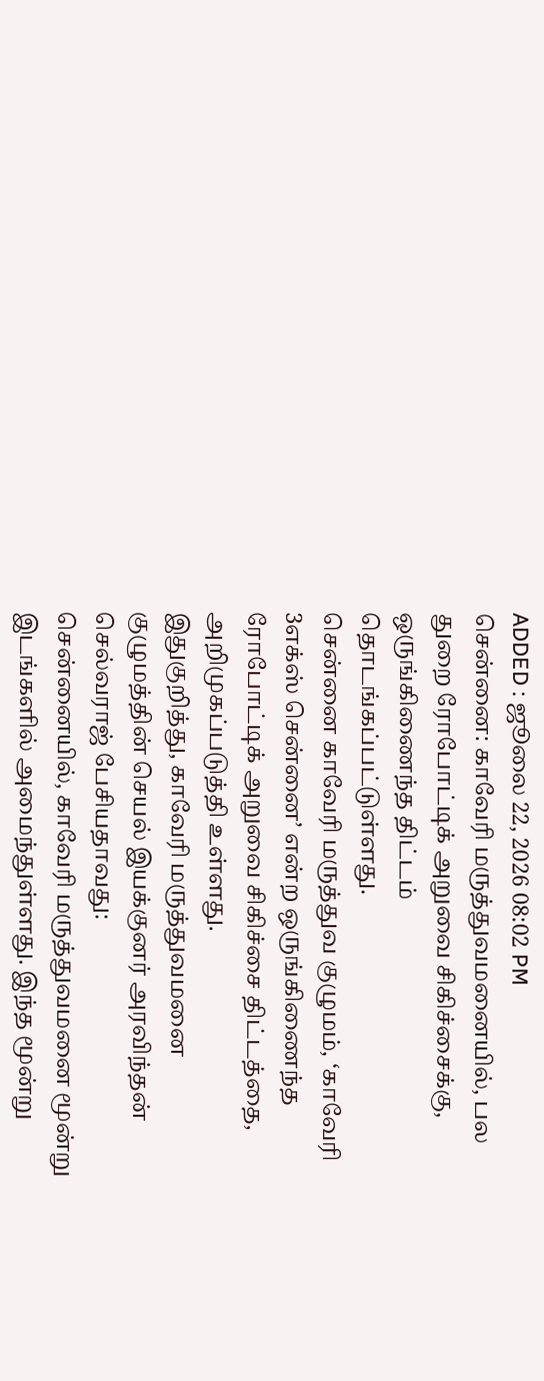ADDED : ஜூலை 22, 2026 08:02 PM
சென்னை: காவேரி மருத்துவமனையில், பல துறை ரோபோட்டிக் அறுவை சிகிச்சைக்கு, ஒருங்கிணைந்த திட்டம் தொடங்கப்பட்டுள்ளது.
சென்னை காவேரி மருத்துவ குழுமம், ‘காவேரி 3எக்ஸ் சென்னை’ என்ற ஒருங்கிணைந்த ரோபோட்டிக் அறுவை சிகிச்சை திட்டத்தை, அறிமுகப்படுத்தி உள்ளது.
இதுகுறித்து, காவேரி மருத்துவமனை குழுமத்தின் செயல் இயக்குனர் அரவிந்தன் செல்வராஜ் பேசியதாவது:
சென்னையில், காவேரி மருத்துவமனை மூன்று இடங்களில் அமைந்துள்ளது. இந்த மூன்று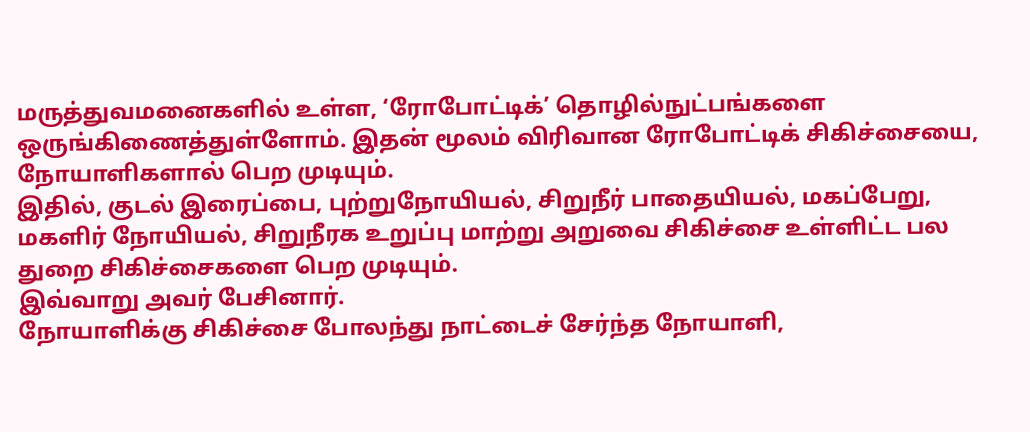மருத்துவமனைகளில் உள்ள, ‘ரோபோட்டிக்’ தொழில்நுட்பங்களை ஒருங்கிணைத்துள்ளோம். இதன் மூலம் விரிவான ரோபோட்டிக் சிகிச்சையை, நோயாளிகளால் பெற முடியும்.
இதில், குடல் இரைப்பை, புற்றுநோயியல், சிறுநீர் பாதையியல், மகப்பேறு, மகளிர் நோயியல், சிறுநீரக உறுப்பு மாற்று அறுவை சிகிச்சை உள்ளிட்ட பல துறை சிகிச்சைகளை பெற முடியும்.
இவ்வாறு அவர் பேசினார்.
நோயாளிக்கு சிகிச்சை போலந்து நாட்டைச் சேர்ந்த நோயாளி,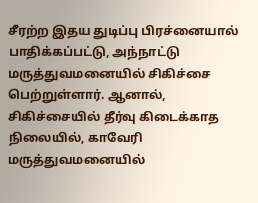சீரற்ற இதய துடிப்பு பிரச்னையால் பாதிக்கப்பட்டு, அந்நாட்டு மருத்துவமனையில் சிகிச்சை பெற்றுள்ளார். ஆனால், சிகிச்சையில் தீர்வு கிடைக்காத நிலையில், காவேரி மருத்துவமனையில்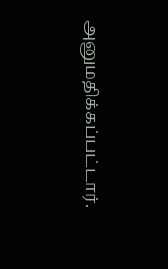அனுமதிக்கப்பட்டார்.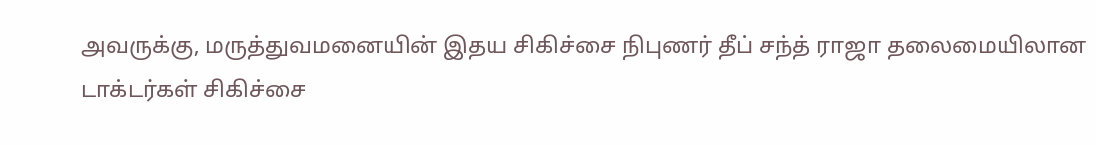அவருக்கு, மருத்துவமனையின் இதய சிகிச்சை நிபுணர் தீப் சந்த் ராஜா தலைமையிலான டாக்டர்கள் சிகிச்சை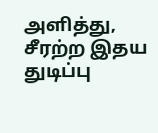அளித்து, சீரற்ற இதய துடிப்பு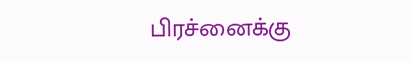பிரச்னைக்கு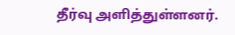தீர்வு அளித்துள்ளனர்.